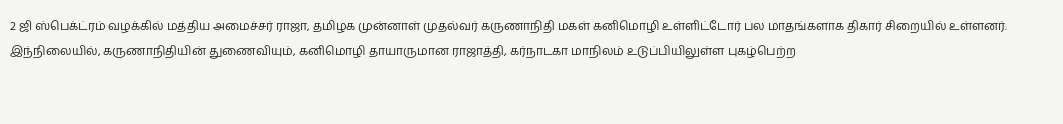2 ஜி ஸ்பெக்ட்ரம் வழக்கில் மத்திய அமைச்சர் ராஜா, தமிழக முன்னாள் முதல்வர் கருணாநிதி மகள் கனிமொழி உள்ளிட்டோர் பல மாதங்களாக திகார் சிறையில் உள்ளனர்.
இந்நிலையில், கருணாநிதியின் துணைவியும், கனிமொழி தாயாருமான ராஜாத்தி, கர்நாடகா மாநிலம் உடுப்பியிலுள்ள புகழ்பெற்ற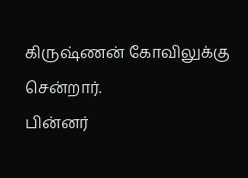கிருஷ்ணன் கோவிலுக்கு சென்றார்.
பின்னர்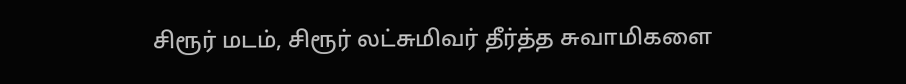சிரூர் மடம், சிரூர் லட்சுமிவர் தீர்த்த சுவாமிகளை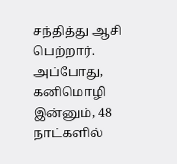சந்தித்து ஆசி பெற்றார். அப்போது, கனிமொழி இன்னும், 48 நாட்களில்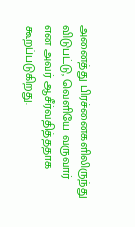அனைத்து பிரச்னைகளிலிருந்து விடுபட்டு, வெளியே வருவார் என அவர் ஆசீர்வதித்ததாக கூறப்படுகிறது.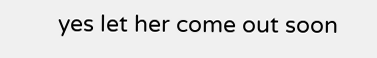yes let her come out soon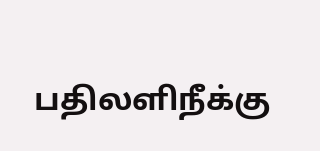பதிலளிநீக்கு